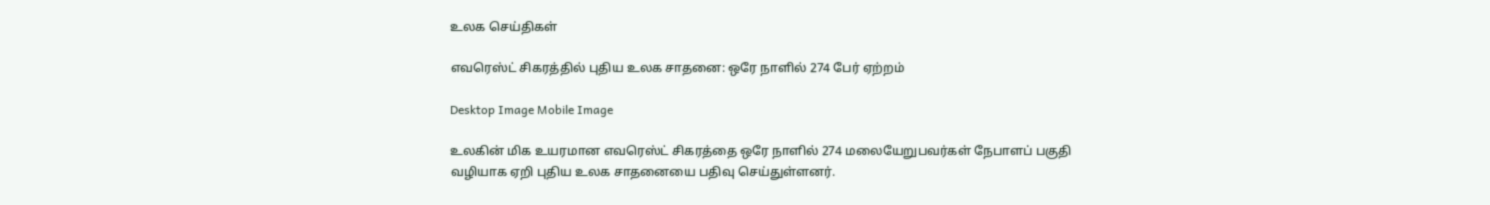உலக செய்திகள்

எவரெஸ்ட் சிகரத்தில் புதிய உலக சாதனை: ஒரே நாளில் 274 பேர் ஏற்றம்

Desktop Image Mobile Image

உலகின் மிக உயரமான எவரெஸ்ட் சிகரத்தை ஒரே நாளில் 274 மலையேறுபவர்கள் நேபாளப் பகுதி வழியாக ஏறி புதிய உலக சாதனையை பதிவு செய்துள்ளனர்.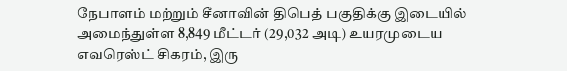நேபாளம் மற்றும் சீனாவின் திபெத் பகுதிக்கு இடையில் அமைந்துள்ள 8,849 மீட்டர் (29,032 அடி) உயரமுடைய எவரெஸ்ட் சிகரம், இரு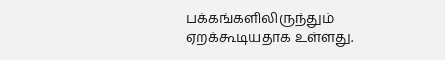பக்கங்களிலிருந்தும் ஏறக்கூடியதாக உள்ளது.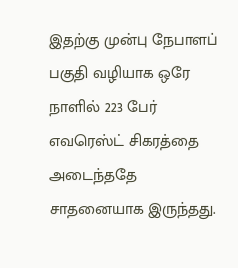இதற்கு முன்பு நேபாளப் பகுதி வழியாக ஒரே நாளில் 223 பேர் எவரெஸ்ட் சிகரத்தை அடைந்ததே சாதனையாக இருந்தது.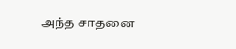அந்த சாதனை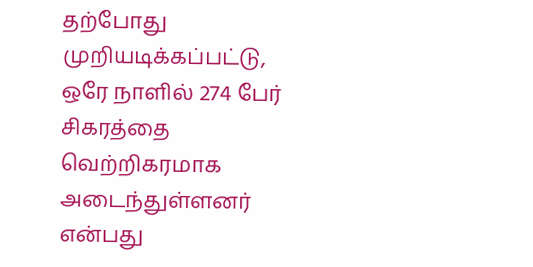தற்போது முறியடிக்கப்பட்டு, ஒரே நாளில் 274 பேர் சிகரத்தை வெற்றிகரமாக அடைந்துள்ளனர் என்பது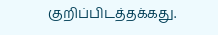குறிப்பிடத்தக்கது.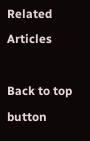Related Articles

Back to top button